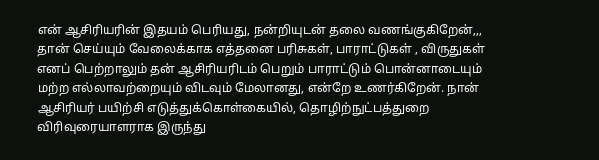என் ஆசிரியரின் இதயம் பெரியது, நன்றியுடன் தலை வணங்குகிறேன்,,, தான் செய்யும் வேலைக்காக எத்தனை பரிசுகள், பாராட்டுகள் , விருதுகள் எனப் பெற்றாலும் தன் ஆசிரியரிடம் பெறும் பாராட்டும் பொன்னாடையும் மற்ற எல்லாவற்றையும் விடவும் மேலானது, என்றே உணர்கிறேன். நான் ஆசிரியர் பயிற்சி எடுத்துக்கொள்கையில், தொழிற்நுட்பத்துறை விரிவுரையாளராக இருந்து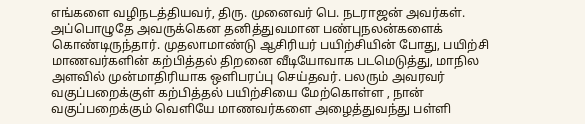எங்களை வழிநடத்தியவர், திரு. முனைவர் பெ. நடராஜன் அவர்கள். அப்பொழுதே அவருக்கென தனித்துவமான பண்புநலன்களைக் கொண்டிருந்தார். முதலாமாண்டு ஆசிரியர் பயிற்சியின் போது, பயிற்சி மாணவர்களின் கற்பித்தல் திறனை வீடியோவாக படமெடுத்து, மாநில அளவில் முன்மாதிரியாக ஒளிபரப்பு செய்தவர். பலரும் அவரவர் வகுப்பறைக்குள் கற்பித்தல் பயிற்சியை மேற்கொள்ள , நான் வகுப்பறைக்கும் வெளியே மாணவர்களை அழைத்துவந்து பள்ளி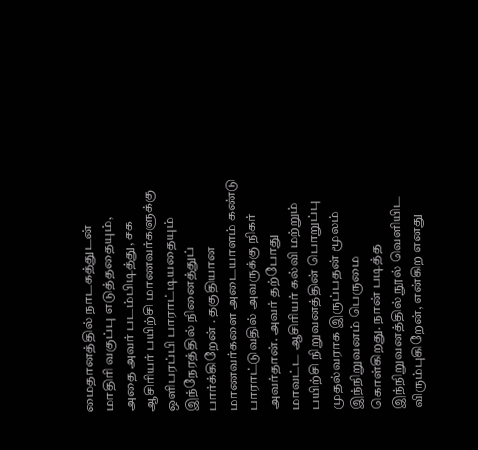மைதானத்தில் நாடகத்துடன் மாதிரி வகுப்பு எடுத்ததையும், அதை அவர் படம்பிடித்து, சக ஆசிரியர் பயிற்சி மாணவர்களுக்கு ஒளிபரப்பி பாராட்டியதையும் இந்நேரத்தில் நினைத்துப் பார்க்கிறேன் . தகுதியான மாணவர்களை அடையாளம் கண்டு பாராட்டுவதில் அவருக்கு நிகர் அவர்தான். அவர் தற்போது மாவட்ட ஆசிரியர் கல்வி மற்றும் பயிற்சி நிறுவனத்தின் பொறுப்பு முதல்வராக இருப்பதன் மூலம் இந்நிறுவனம் பெருமை கொள்கிறது. நான் படித்த இந்நிறுவனத்தில் நூல் வெளியிட விரும்புகிறேன், என்கிற எனது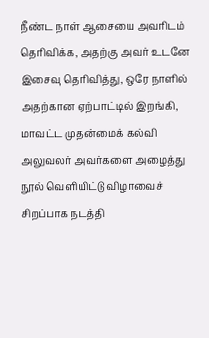நீண்ட நாள் ஆசையை அவரிடம் தெரிவிக்க, அதற்கு அவர் உடனே இசைவு தெரிவித்து, ஒரே நாளில் அதற்கான ஏற்பாட்டில் இறங்கி, மாவட்ட முதன்மைக் கல்வி அலுவலர் அவர்களை அழைத்து நூல் வெளியிட்டு விழாவைச் சிறப்பாக நடத்தி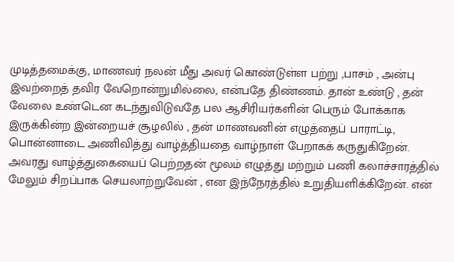முடித்தமைக்கு, மாணவர் நலன் மீது அவர் கொண்டுள்ள பற்று ,பாசம் , அன்பு இவற்றைத் தவிர வேறொன்றுமில்லை, என்பதே திண்ணம். தான் உண்டு , தன் வேலை உண்டென கடந்துவிடுவதே பல ஆசிரியர்களின் பெரும் போக்காக இருக்கின்ற இன்றையச் சூழலில் , தன் மாணவனின் எழுத்தைப் பாராட்டி, பொன்னாடை அணிவித்து வாழ்த்தியதை வாழ்நாள் பேறாகக் கருதுகிறேன். அவரது வாழ்த்துகையைப் பெற்றதன் மூலம் எழுத்து மற்றும் பணி கலாச்சாரத்தில் மேலும் சிறப்பாக செயலாற்றுவேன் , என இந்நேரத்தில் உறுதியளிக்கிறேன். என்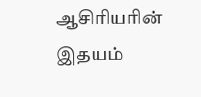ஆசிரியரின் இதயம்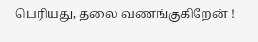பெரியது, தலை வணங்குகிறேன் !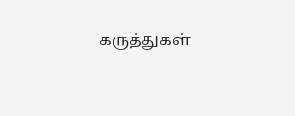கருத்துகள்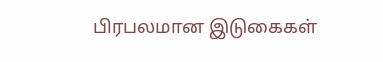பிரபலமான இடுகைகள்